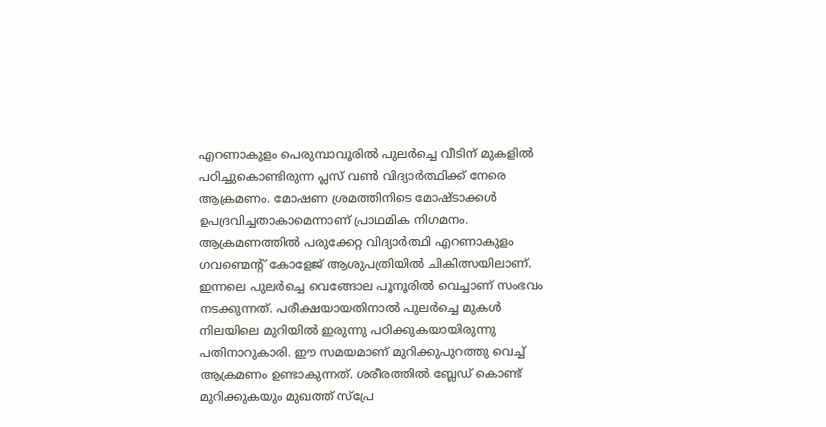എറണാകുളം പെരുമ്പാവൂരിൽ പുലർച്ചെ വീടിന് മുകളിൽ പഠിച്ചുകൊണ്ടിരുന്ന പ്ലസ് വൺ വിദ്യാർത്ഥിക്ക് നേരെ ആക്രമണം. മോഷണ ശ്രമത്തിനിടെ മോഷ്ടാക്കൾ ഉപദ്രവിച്ചതാകാമെന്നാണ് പ്രാഥമിക നിഗമനം. ആക്രമണത്തിൽ പരുക്കേറ്റ വിദ്യാർത്ഥി എറണാകുളം ഗവണ്മെന്റ് കോളേജ് ആശുപത്രിയിൽ ചികിത്സയിലാണ്.
ഇന്നലെ പുലർച്ചെ വെങ്ങോല പൂനൂരിൽ വെച്ചാണ് സംഭവം നടക്കുന്നത്. പരീക്ഷയായതിനാൽ പുലർച്ചെ മുകൾ നിലയിലെ മുറിയിൽ ഇരുന്നു പഠിക്കുകയായിരുന്നു പതിനാറുകാരി. ഈ സമയമാണ് മുറിക്കുപുറത്തു വെച്ച് ആക്രമണം ഉണ്ടാകുന്നത്. ശരീരത്തിൽ ബ്ലേഡ് കൊണ്ട് മുറിക്കുകയും മുഖത്ത് സ്പ്രേ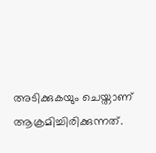അടിക്കുകയും ചെയ്താണ് ആക്രമിച്ചിരിക്കുന്നത്.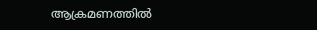ആക്രമണത്തിൽ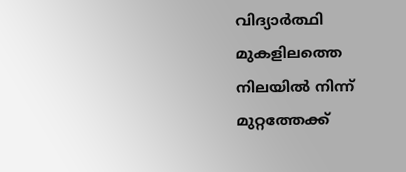വിദ്യാർത്ഥി മുകളിലത്തെ നിലയിൽ നിന്ന് മുറ്റത്തേക്ക്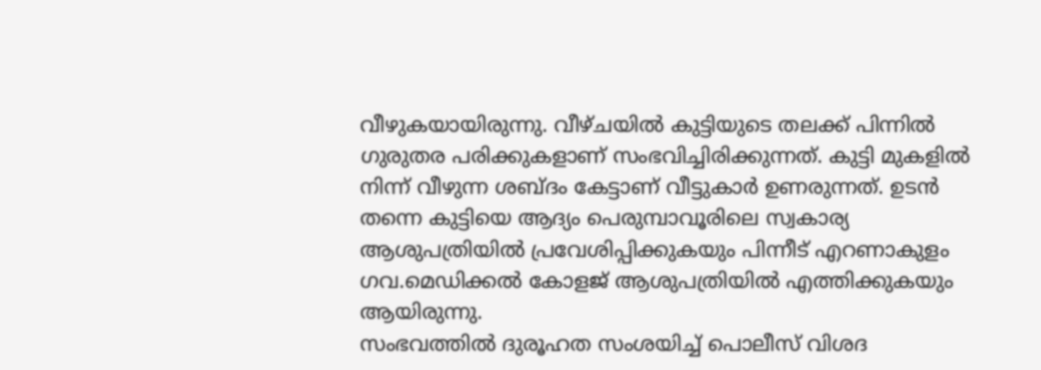വീഴുകയായിരുന്നു. വീഴ്ചയിൽ കുട്ടിയുടെ തലക്ക് പിന്നിൽ ഗുരുതര പരിക്കുകളാണ് സംഭവിച്ചിരിക്കുന്നത്. കുട്ടി മുകളിൽ നിന്ന് വീഴുന്ന ശബ്ദം കേട്ടാണ് വീട്ടുകാർ ഉണരുന്നത്. ഉടൻ തന്നെ കുട്ടിയെ ആദ്യം പെരുമ്പാവൂരിലെ സ്വകാര്യ ആശുപത്രിയിൽ പ്രവേശിപ്പിക്കുകയും പിന്നീട് എറണാകുളം ഗവ.മെഡിക്കൽ കോളജ് ആശുപത്രിയിൽ എത്തിക്കുകയും ആയിരുന്നു.
സംഭവത്തിൽ ദുരൂഹത സംശയിച്ച് പൊലീസ് വിശദ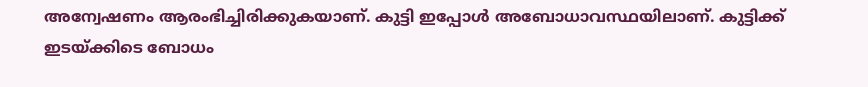അന്വേഷണം ആരംഭിച്ചിരിക്കുകയാണ്. കുട്ടി ഇപ്പോൾ അബോധാവസ്ഥയിലാണ്. കുട്ടിക്ക് ഇടയ്ക്കിടെ ബോധം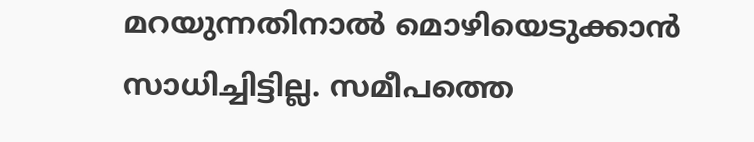മറയുന്നതിനാൽ മൊഴിയെടുക്കാൻ സാധിച്ചിട്ടില്ല. സമീപത്തെ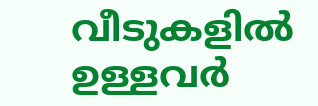വീടുകളിൽ ഉള്ളവർ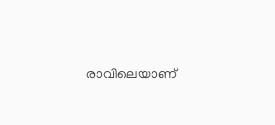രാവിലെയാണ്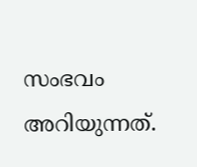സംഭവം അറിയുന്നത്.